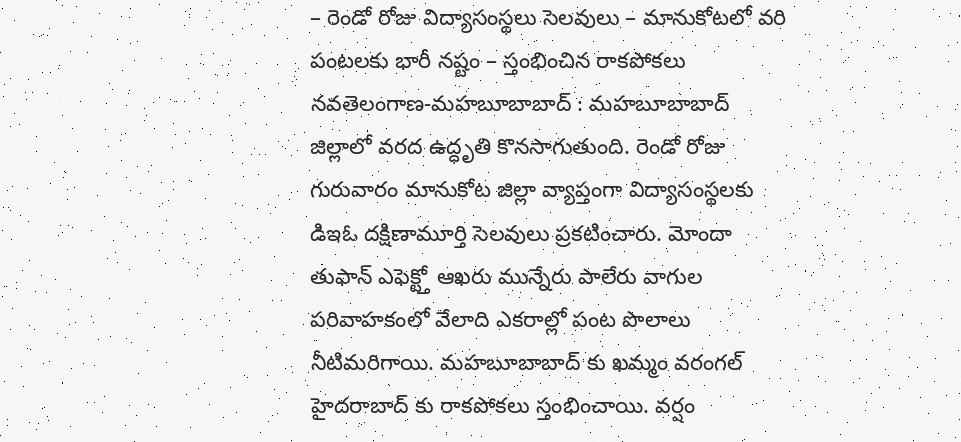– రెండో రోజు విద్యాసంస్థలు సెలవులు – మానుకోటలో వరి పంటలకు భారీ నష్టం – స్తంభించిన రాకపోకలు నవతెలంగాణ-మహబూబాబాద్ : మహబూబాబాద్ జిల్లాలో వరద ఉద్ధృతి కొనసాగుతుంది. రెండో రోజు గురువారం మానుకోట జిల్లా వ్యాప్తంగా విద్యాసంస్థలకు డిఇఓ దక్షిణామూర్తి సెలవులు ప్రకటించారు. మోందా తుఫాన్ ఎఫెక్ట్తో ఆఖరు మున్నేరు పాలేరు వాగుల పరివాహకంలో వేలాది ఎకరాల్లో పంట పొలాలు నీటిమరిగాయి. మహబూబాబాద్ కు ఖమ్మం వరంగల్ హైదరాబాద్ కు రాకపోకలు స్తంభించాయి. వర్షం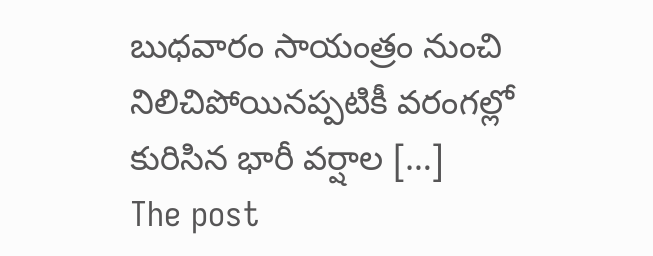బుధవారం సాయంత్రం నుంచి నిలిచిపోయినప్పటికీ వరంగల్లో కురిసిన భారీ వర్షాల […]
The post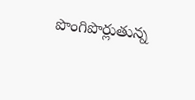పొంగిపొర్లుతున్న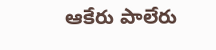ఆకేరు పాలేరు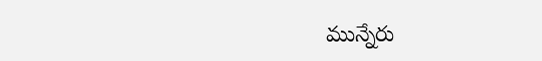మున్నేరు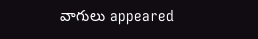వాగులు appeared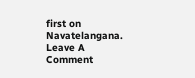first on Navatelangana.
Leave A Comment